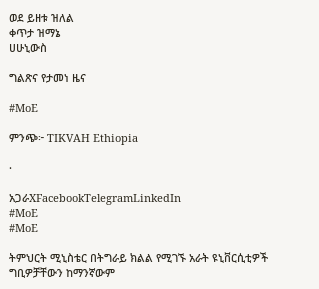ወደ ይዘቱ ዝለል
ቀጥታ ዝማኔ
ሀሁኒውስ

ግልጽና የታመነ ዜና

#MoE

ምንጭ፦ TIKVAH Ethiopia

·

አጋራXFacebookTelegramLinkedIn
#MoE
#MoE

ትምህርት ሚኒስቴር በትግራይ ክልል የሚገኙ አራት ዩኒቨርሲቲዎች ግቢዎቻቸውን ከማንኛውም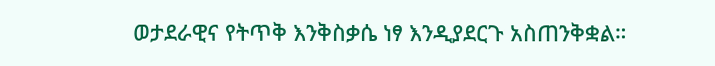ወታደራዊና የትጥቅ እንቅስቃሴ ነፃ እንዲያደርጉ አስጠንቅቋል።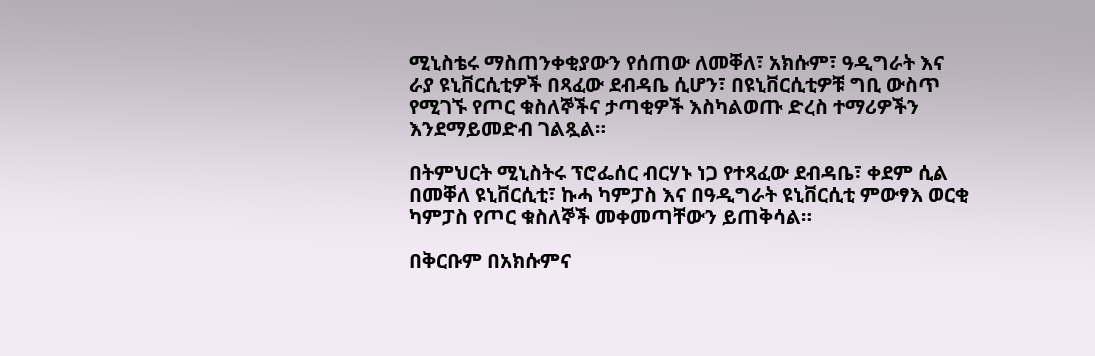ሚኒስቴሩ ማስጠንቀቂያውን የሰጠው ለመቐለ፣ አክሱም፣ ዓዲግራት እና ራያ ዩኒቨርሲቲዎች በጻፈው ደብዳቤ ሲሆን፣ በዩኒቨርሲቲዎቹ ግቢ ውስጥ የሚገኙ የጦር ቁስለኞችና ታጣቂዎች እስካልወጡ ድረስ ተማሪዎችን እንደማይመድብ ገልጿል።

በትምህርት ሚኒስትሩ ፕሮፌሰር ብርሃኑ ነጋ የተጻፈው ደብዳቤ፣ ቀደም ሲል በመቐለ ዩኒቨርሲቲ፣ ኩሓ ካምፓስ እና በዓዲግራት ዩኒቨርሲቲ ምውፃእ ወርቂ ካምፓስ የጦር ቁስለኞች መቀመጣቸውን ይጠቅሳል።

በቅርቡም በአክሱምና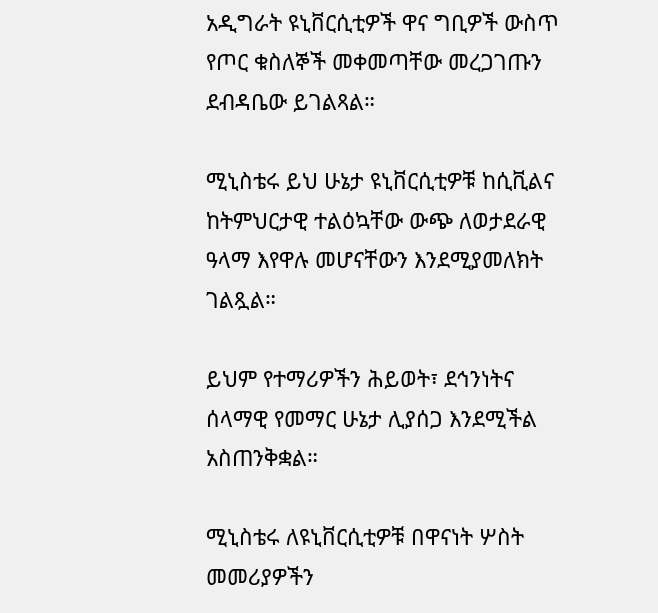አዲግራት ዩኒቨርሲቲዎች ዋና ግቢዎች ውስጥ የጦር ቁስለኞች መቀመጣቸው መረጋገጡን ደብዳቤው ይገልጻል።

ሚኒስቴሩ ይህ ሁኔታ ዩኒቨርሲቲዎቹ ከሲቪልና ከትምህርታዊ ተልዕኳቸው ውጭ ለወታደራዊ ዓላማ እየዋሉ መሆናቸውን እንደሚያመለክት ገልጿል።

ይህም የተማሪዎችን ሕይወት፣ ደኅንነትና ሰላማዊ የመማር ሁኔታ ሊያሰጋ እንደሚችል አስጠንቅቋል።

ሚኒስቴሩ ለዩኒቨርሲቲዎቹ በዋናነት ሦስት መመሪያዎችን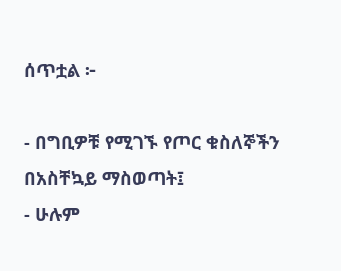ሰጥቷል ፦

- በግቢዎቹ የሚገኙ የጦር ቁስለኞችን በአስቸኳይ ማስወጣት፤
- ሁሉም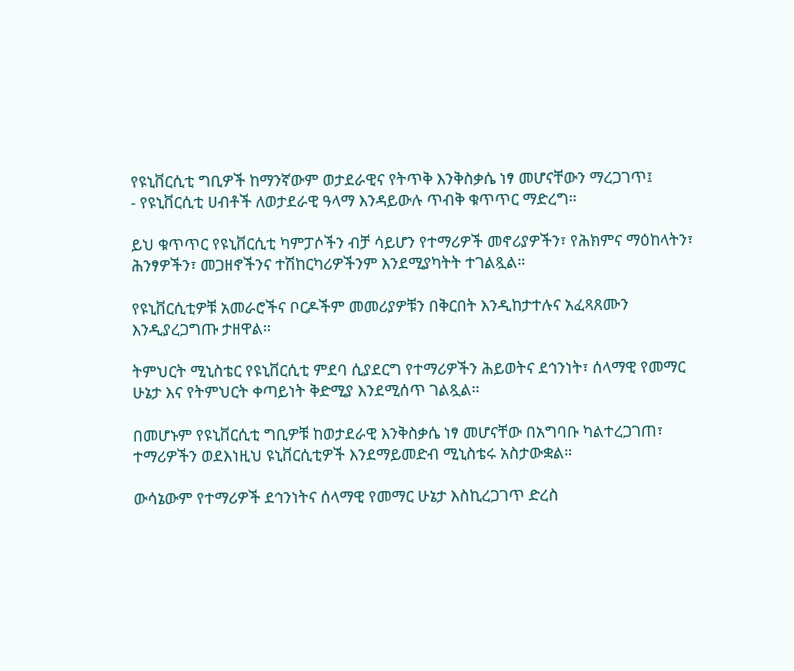የዩኒቨርሲቲ ግቢዎች ከማንኛውም ወታደራዊና የትጥቅ እንቅስቃሴ ነፃ መሆናቸውን ማረጋገጥ፤
- የዩኒቨርሲቲ ሀብቶች ለወታደራዊ ዓላማ እንዳይውሉ ጥብቅ ቁጥጥር ማድረግ።

ይህ ቁጥጥር የዩኒቨርሲቲ ካምፓሶችን ብቻ ሳይሆን የተማሪዎች መኖሪያዎችን፣ የሕክምና ማዕከላትን፣ ሕንፃዎችን፣ መጋዘኖችንና ተሽከርካሪዎችንም እንደሚያካትት ተገልጿል።

የዩኒቨርሲቲዎቹ አመራሮችና ቦርዶችም መመሪያዎቹን በቅርበት እንዲከታተሉና አፈጻጸሙን እንዲያረጋግጡ ታዘዋል።

ትምህርት ሚኒስቴር የዩኒቨርሲቲ ምደባ ሲያደርግ የተማሪዎችን ሕይወትና ደኅንነት፣ ሰላማዊ የመማር ሁኔታ እና የትምህርት ቀጣይነት ቅድሚያ እንደሚሰጥ ገልጿል።

በመሆኑም የዩኒቨርሲቲ ግቢዎቹ ከወታደራዊ እንቅስቃሴ ነፃ መሆናቸው በአግባቡ ካልተረጋገጠ፣ ተማሪዎችን ወደእነዚህ ዩኒቨርሲቲዎች እንደማይመድብ ሚኒስቴሩ አስታውቋል።

ውሳኔውም የተማሪዎች ደኅንነትና ሰላማዊ የመማር ሁኔታ እስኪረጋገጥ ድረስ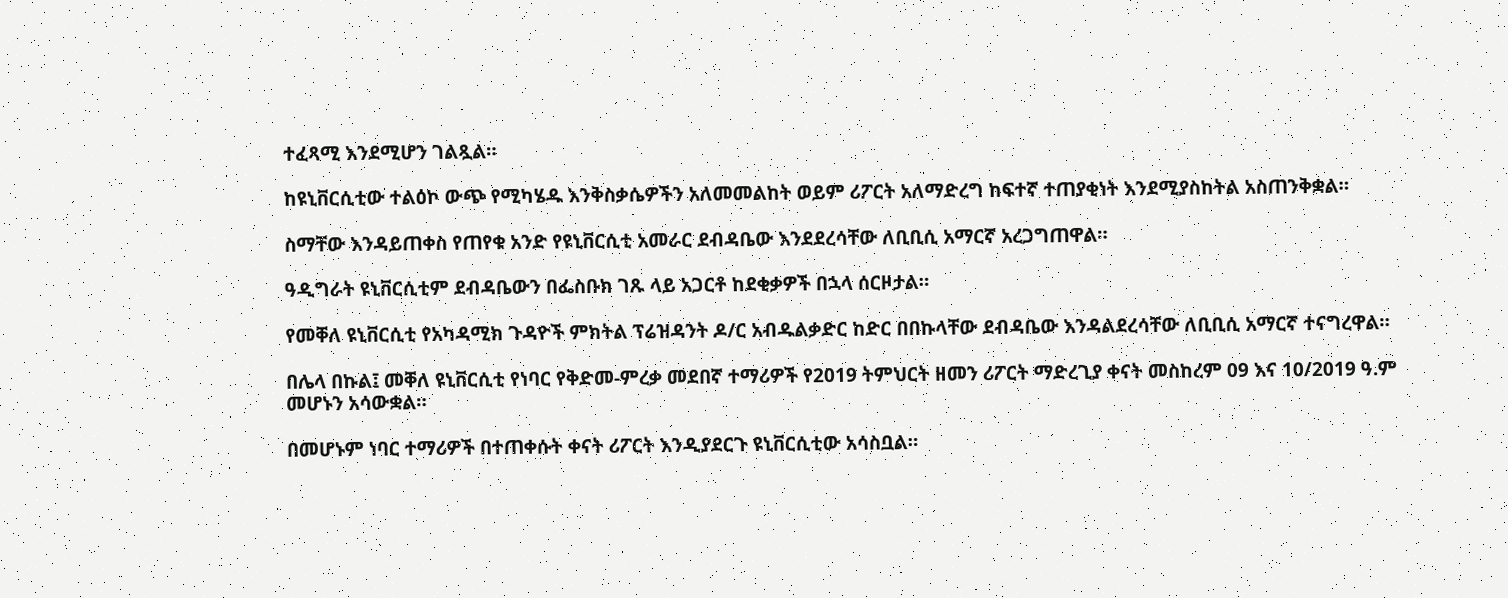ተፈጻሚ እንደሚሆን ገልጿል።

ከዩኒቨርሲቲው ተልዕኮ ውጭ የሚካሄዱ እንቅስቃሴዎችን አለመመልከት ወይም ሪፖርት አለማድረግ ከፍተኛ ተጠያቂነት እንደሚያስከትል አስጠንቅቋል።

ስማቸው እንዳይጠቀስ የጠየቁ አንድ የዩኒቨርሲቲ አመራር ደብዳቤው እንደደረሳቸው ለቢቢሲ አማርኛ አረጋግጠዋል።

ዓዲግራት ዩኒቨርሲቲም ደብዳቤውን በፌስቡክ ገጹ ላይ አጋርቶ ከደቂቃዎች በኋላ ሰርዞታል።

የመቐለ ዩኒቨርሲቲ የአካዳሚክ ጉዳዮች ምክትል ፕሬዝዳንት ዶ/ር አብዱልቃድር ከድር በበኩላቸው ደብዳቤው እንዳልደረሳቸው ለቢቢሲ አማርኛ ተናግረዋል።

በሌላ በኩል፤ መቐለ ዩኒቨርሲቲ የነባር የቅድመ-ምረቃ መደበኛ ተማሪዎች የ2019 ትምህርት ዘመን ሪፖርት ማድረጊያ ቀናት መስከረም 09 እና 10/2019 ዓ.ም መሆኑን አሳውቋል።

በመሆኑም ነባር ተማሪዎች በተጠቀሱት ቀናት ሪፖርት እንዲያደርጉ ዩኒቨርሲቲው አሳስቧል።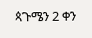ጳጉሜን 2 ቀን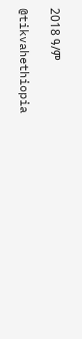2018 ዓ/ም

@tikvahethiopia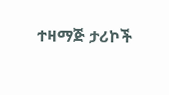ተዛማጅ ታሪኮች